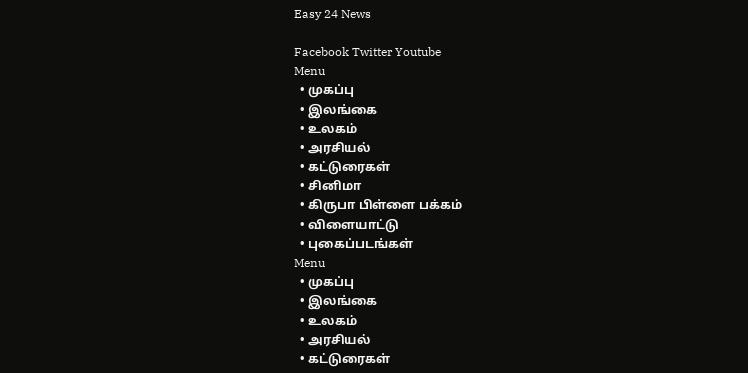Easy 24 News

Facebook Twitter Youtube
Menu
  • முகப்பு
  • இலங்கை
  • உலகம்
  • அரசியல்
  • கட்டுரைகள்
  • சினிமா
  • கிருபா பிள்ளை பக்கம்
  • விளையாட்டு
  • புகைப்படங்கள்
Menu
  • முகப்பு
  • இலங்கை
  • உலகம்
  • அரசியல்
  • கட்டுரைகள்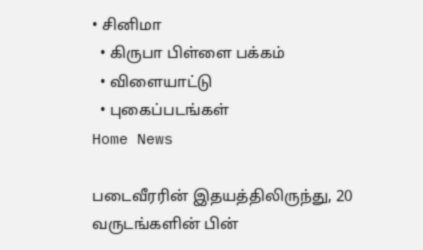• சினிமா
  • கிருபா பிள்ளை பக்கம்
  • விளையாட்டு
  • புகைப்படங்கள்
Home News

படைவீரரின் இதயத்திலிருந்து, 20 வருடங்களின் பின்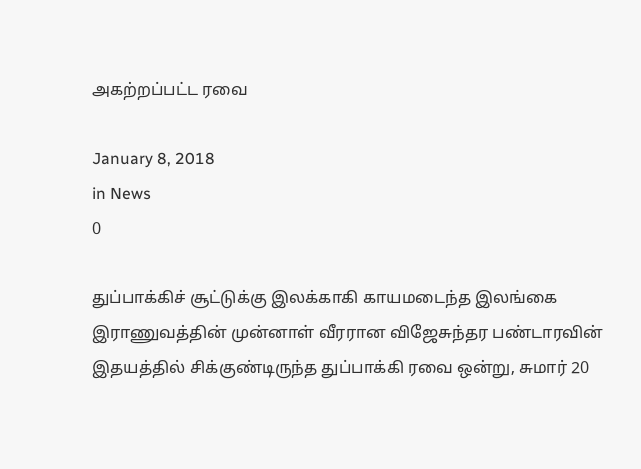அகற்றப்பட்ட ரவை

January 8, 2018
in News
0

துப்பாக்கிச் சூட்டுக்கு இலக்காகி காயமடைந்த இலங்கை இராணுவத்தின் முன்னாள் வீரரான விஜேசுந்தர பண்டாரவின் இதயத்தில் சிக்குண்டிருந்த துப்பாக்கி ரவை ஒன்று, சுமார் 20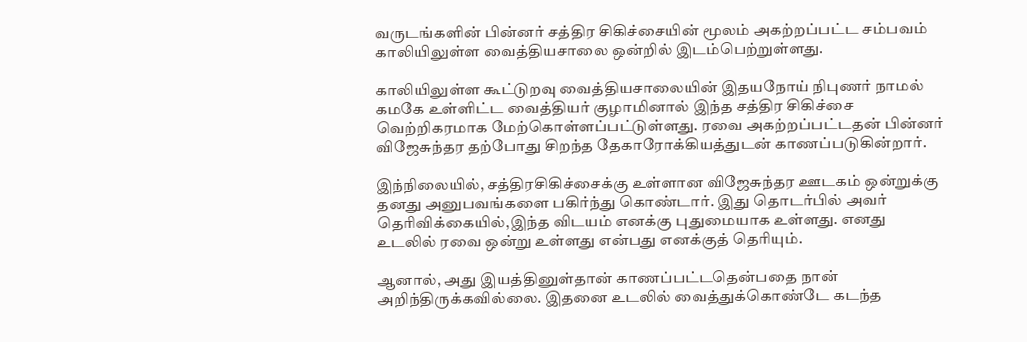வருடங்களின் பின்னர் சத்திர சிகிச்சையின் மூலம் அகற்றப்பட்ட சம்பவம் காலியிலுள்ள வைத்தியசாலை ஒன்றில் இடம்பெற்றுள்ளது.

காலியிலுள்ள கூட்டுறவு வைத்தியசாலையின் இதயநோய் நிபுணர் நாமல் கமகே உள்ளிட்ட வைத்தியர் குழாமினால் இந்த சத்திர சிகிச்சை வெற்றிகரமாக மேற்கொள்ளப்பட்டுள்ளது. ரவை அகற்றப்பட்டதன் பின்னர் விஜேசுந்தர தற்போது சிறந்த தேகாரோக்கியத்துடன் காணப்படுகின்றார்.

இந்நிலையில், சத்திரசிகிச்சைக்கு உள்ளான விஜேசுந்தர ஊடகம் ஒன்றுக்கு தனது அனுபவங்களை பகிர்ந்து கொண்டார். இது தொடர்பில் அவர் தெரிவிக்கையில்,இந்த விடயம் எனக்கு புதுமையாக உள்ளது. எனது உடலில் ரவை ஒன்று உள்ளது என்பது எனக்குத் தெரியும்.

ஆனால், அது இயத்தினுள்தான் காணப்பட்டதென்பதை நான் அறிந்திருக்கவில்லை. இதனை உடலில் வைத்துக்கொண்டே கடந்த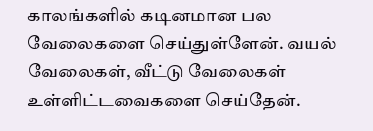காலங்களில் கடினமான பல வேலைகளை செய்துள்ளேன். வயல் வேலைகள், வீட்டு வேலைகள் உள்ளிட்டவைகளை செய்தேன்.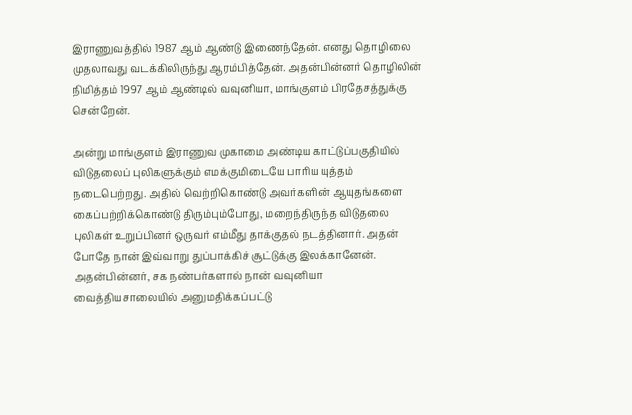இராணுவத்தில் 1987 ஆம் ஆண்டு இணைந்தேன். எனது தொழிலை முதலாவது வடக்கிலிருந்து ஆரம்பித்தேன். அதன்பின்னர் தொழிலின் நிமித்தம் 1997 ஆம் ஆண்டில் வவுனியா, மாங்குளம் பிரதேசத்துக்கு சென்றேன்.

அன்று மாங்குளம் இராணுவ முகாமை அண்டிய காட்டுப்பகுதியில் விடுதலைப் புலிகளுக்கும் எமக்குமிடையே பாரிய யுத்தம் நடைபெற்றது. அதில் வெற்றிகொண்டு அவர்களின் ஆயுதங்களை கைப்பற்றிக்கொண்டு திரும்பும்போது, மறைந்திருந்த விடுதலை புலிகள் உறுப்பினர் ஒருவர் எம்மீது தாக்குதல் நடத்தினார். அதன் போதே நான் இவ்வாறு துப்பாக்கிச் சூட்டுக்கு இலக்கானேன்.
அதன்பின்னர், சக நண்பர்களால் நான் வவுனியா வைத்தியசாலையில் அனுமதிக்கப்பட்டு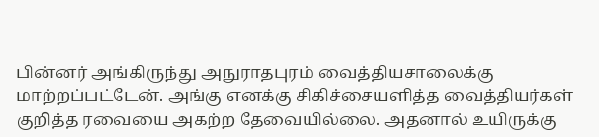பின்னர் அங்கிருந்து அநுராதபுரம் வைத்தியசாலைக்கு மாற்றப்பட்டேன். அங்கு எனக்கு சிகிச்சையளித்த வைத்தியர்கள் குறித்த ரவையை அகற்ற தேவையில்லை. அதனால் உயிருக்கு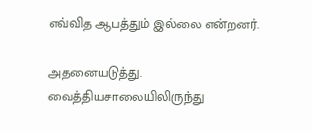எவ்வித ஆபத்தும் இல்லை என்றனர்.

அதனையடுத்து. வைத்தியசாலையிலிருந்து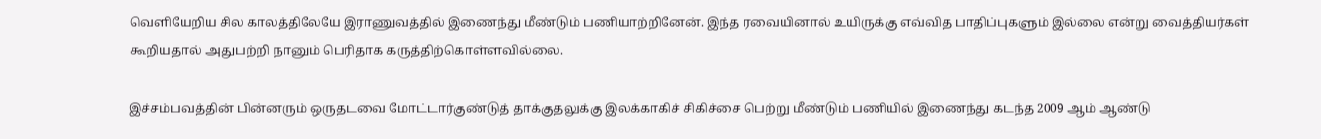வெளியேறிய சில காலத்திலேயே இராணுவத்தில் இணைந்து மீண்டும் பணியாற்றினேன். இந்த ரவையினால் உயிருக்கு எவ்வித பாதிப்புகளும் இல்லை என்று வைத்தியர்கள் கூறியதால் அதுபற்றி நானும் பெரிதாக கருத்திற்கொள்ளவில்லை.

இச்சம்பவத்தின் பின்னரும் ஒருதடவை மோட்டார்குண்டுத் தாக்குதலுக்கு இலக்காகிச் சிகிச்சை பெற்று மீண்டும் பணியில் இணைந்து கடந்த 2009 ஆம் ஆண்டு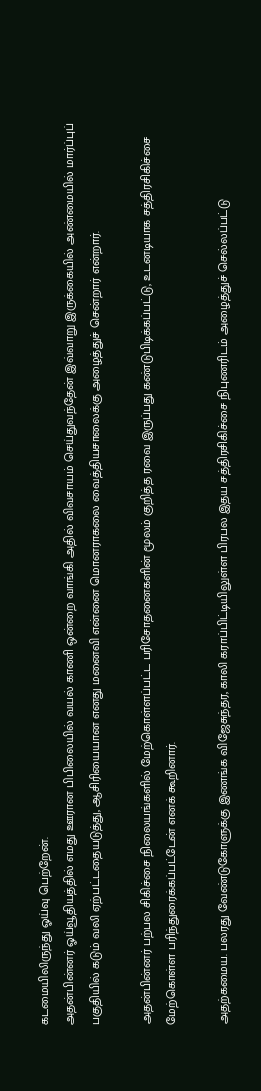கடமையிலிருந்து ஓய்வு பெற்றேன்.
அதன்பின்னர் ஓய்வூதியத்தில் எமது ஊரான பிபிலையில் வயல் காணி ஒன்றை வாங்கி அதில் விவசாயம் செய்துவந்தேன் இவ்வாறு இருக்கையில் அண்மையில் மார்ப்புப் பகுதியில் கடும் வலி ஏற்பட்டதையடுத்து, ஆசிரியையான எனது மனைவி என்னை மொனராகலை வைத்தியசாலைக்கு அழைத்துச் சென்றார் என்றார்.

அதன்பின்னர் பற்பல சிகிச்சை நிலையங்களில் மேற்கொள்ளப்பட்ட பரிசோதனைகளின் மூலம் குறித்த ரவை இருப்பது கண்டுபிடிக்கப்பட்டு, உடனடியாக சத்திரசிகிச்சை மேற்கொள்ள பரிந்துரைக்கப்பட்டேன் எனக் கூறினார்.

அதற்கமைய. பலரது வேண்டுகோளுக்கு இணங்க விஜேசுந்தர, காலி கராப்பிட்டியிலுள்ள பிரபல இதய சத்திரசிகிச்சை நிபுணரிடம் அழைத்துச் செல்லப்பட்டு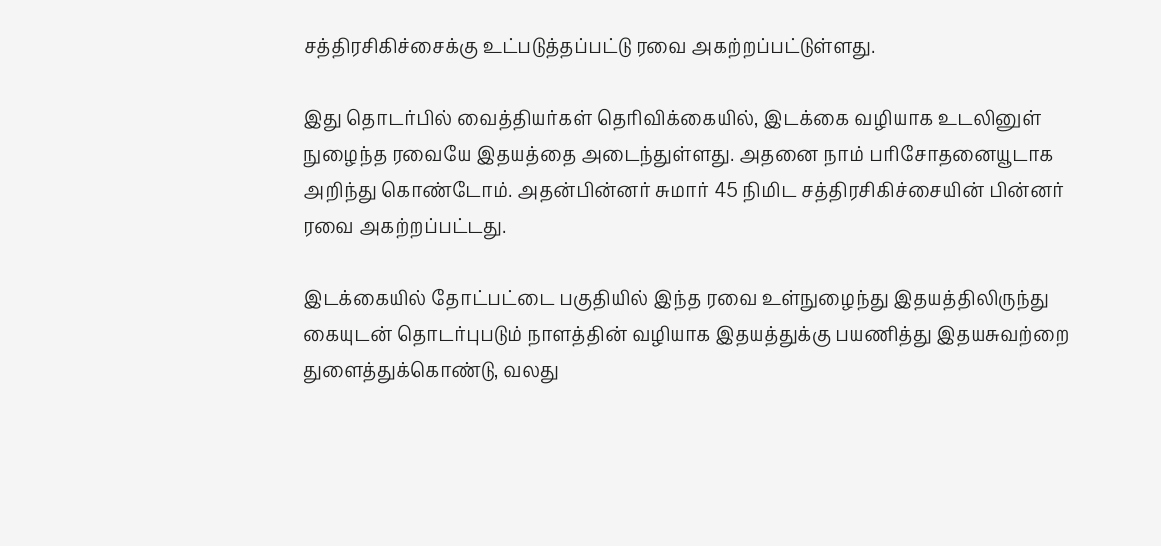சத்திரசிகிச்சைக்கு உட்படுத்தப்பட்டு ரவை அகற்றப்பட்டுள்ளது.

இது தொடர்பில் வைத்தியர்கள் தெரிவிக்கையில், இடக்கை வழியாக உடலினுள் நுழைந்த ரவையே இதயத்தை அடைந்துள்ளது. அதனை நாம் பரிசோதனையூடாக அறிந்து கொண்டோம். அதன்பின்னர் சுமார் 45 நிமிட சத்திரசிகிச்சையின் பின்னர் ரவை அகற்றப்பட்டது.

இடக்கையில் தோட்பட்டை பகுதியில் இந்த ரவை உள்நுழைந்து இதயத்திலிருந்து கையுடன் தொடர்புபடும் நாளத்தின் வழியாக இதயத்துக்கு பயணித்து இதயசுவற்றை துளைத்துக்கொண்டு, வலது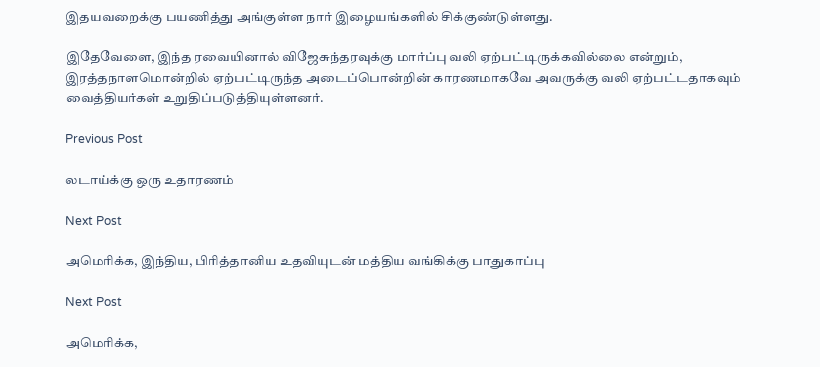இதயவறைக்கு பயணித்து அங்குள்ள நார் இழையங்களில் சிக்குண்டுள்ளது.

இதேவேளை, இந்த ரவையினால் விஜேசுந்தரவுக்கு மார்ப்பு வலி ஏற்பட்டிருக்கவில்லை என்றும், இரத்தநாளமொன்றில் ஏற்பட்டிருந்த அடைப்பொன்றின் காரணமாகவே அவருக்கு வலி ஏற்பட்டதாகவும் வைத்தியர்கள் உறுதிப்படுத்தியுள்ளனர்.

Previous Post

லடாய்க்கு ஒரு உதாரணம்

Next Post

அமெரிக்க, இந்திய, பிரித்தானிய உதவியுடன் மத்திய வங்கிக்கு பாதுகாப்பு

Next Post

அமெரிக்க,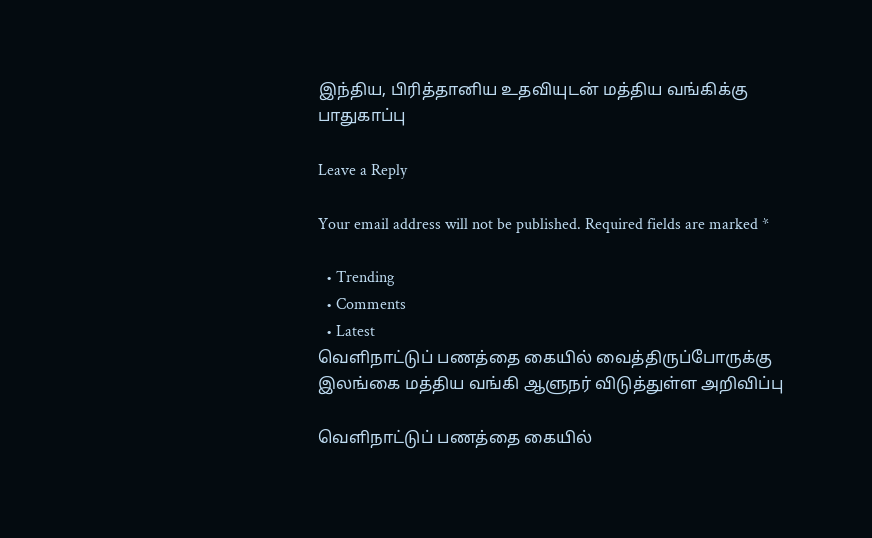இந்திய, பிரித்தானிய உதவியுடன் மத்திய வங்கிக்கு பாதுகாப்பு

Leave a Reply

Your email address will not be published. Required fields are marked *

  • Trending
  • Comments
  • Latest
வெளிநாட்டுப் பணத்தை கையில் வைத்திருப்போருக்கு இலங்கை மத்திய வங்கி ஆளுநர் விடுத்துள்ள அறிவிப்பு

வெளிநாட்டுப் பணத்தை கையில்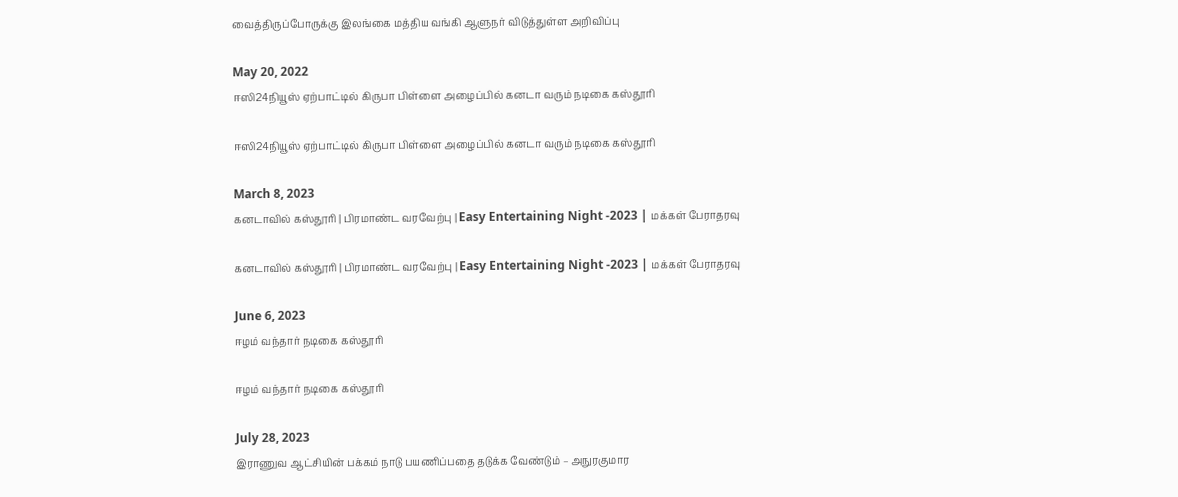வைத்திருப்போருக்கு இலங்கை மத்திய வங்கி ஆளுநர் விடுத்துள்ள அறிவிப்பு

May 20, 2022
ஈஸி24நியூஸ் ஏற்பாட்டில் கிருபா பிள்ளை அழைப்பில் கனடா வரும் நடிகை கஸ்தூரி

ஈஸி24நியூஸ் ஏற்பாட்டில் கிருபா பிள்ளை அழைப்பில் கனடா வரும் நடிகை கஸ்தூரி

March 8, 2023
கனடாவில் கஸ்தூரி | பிரமாண்ட வரவேற்பு | Easy Entertaining Night -2023 | மக்கள் பேராதரவு

கனடாவில் கஸ்தூரி | பிரமாண்ட வரவேற்பு | Easy Entertaining Night -2023 | மக்கள் பேராதரவு

June 6, 2023
ஈழம் வந்தார் நடிகை கஸ்தூரி

ஈழம் வந்தார் நடிகை கஸ்தூரி

July 28, 2023
இராணுவ ஆட்சியின் பக்கம் நாடு பயணிப்பதை தடுக்க வேண்டும் – அநுரகுமார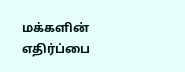மக்களின் எதிர்ப்பை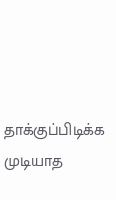தாக்குப்பிடிக்க முடியாத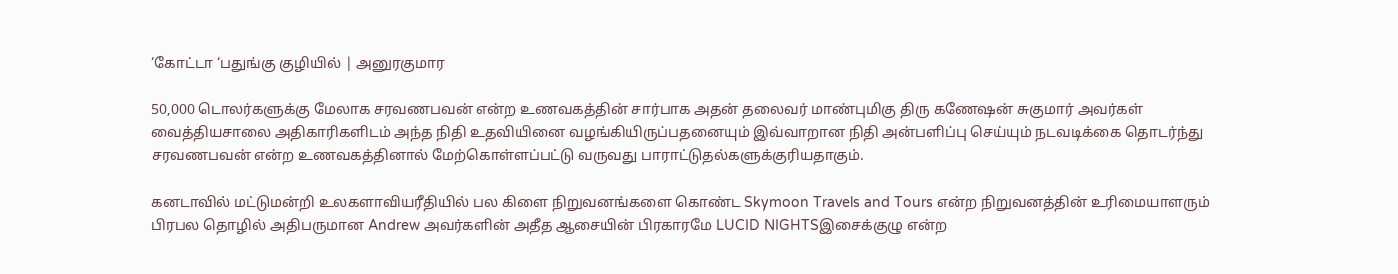‘கோட்டா ‘பதுங்கு குழியில் | அனுரகுமார

50,000 டொலர்களுக்கு மேலாக சரவணபவன் என்ற உணவகத்தின் சார்பாக அதன் தலைவர் மாண்புமிகு திரு கணேஷன் சுகுமார் அவர்கள் வைத்தியசாலை அதிகாரிகளிடம் அந்த நிதி உதவியினை வழங்கியிருப்பதனையும் இவ்வாறான நிதி அன்பளிப்பு செய்யும் நடவடிக்கை தொடர்ந்து சரவணபவன் என்ற உணவகத்தினால் மேற்கொள்ளப்பட்டு வருவது பாராட்டுதல்களுக்குரியதாகும்.

கனடாவில் மட்டுமன்றி உலகளாவியரீதியில் பல கிளை நிறுவனங்களை கொண்ட Skymoon Travels and Tours என்ற நிறுவனத்தின் உரிமையாளரும் பிரபல தொழில் அதிபருமான Andrew அவர்களின் அதீத ஆசையின் பிரகாரமே LUCID NIGHTSஇசைக்குழு என்ற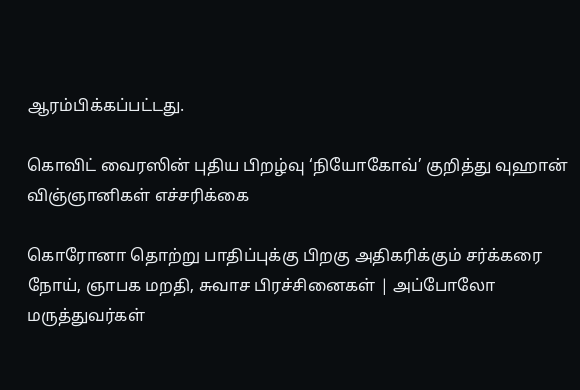ஆரம்பிக்கப்பட்டது.

கொவிட் வைரஸின் புதிய பிறழ்வு ‘நியோகோவ்’ குறித்து வுஹான் விஞ்ஞானிகள் எச்சரிக்கை

கொரோனா தொற்று பாதிப்புக்கு பிறகு அதிகரிக்கும் சர்க்கரை நோய், ஞாபக மறதி, சுவாச பிரச்சினைகள் | அப்போலோ மருத்துவர்கள்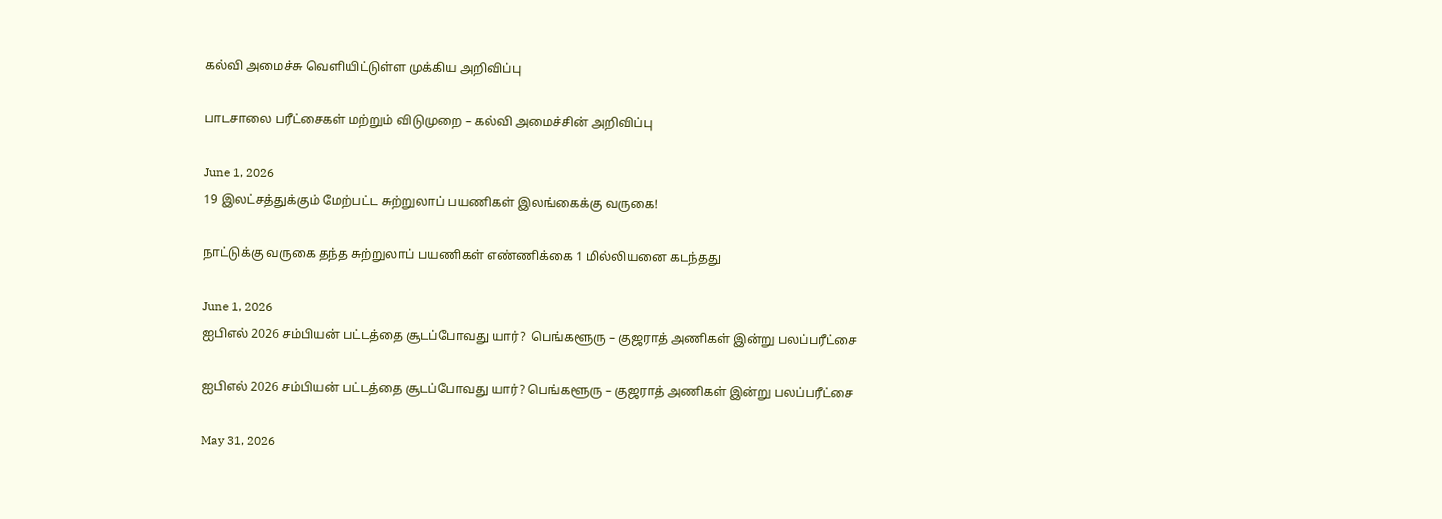கல்வி அமைச்சு வெளியிட்டுள்ள முக்கிய அறிவிப்பு

பாடசாலை பரீட்சைகள் மற்றும் விடுமுறை – கல்வி அமைச்சின் அறிவிப்பு

June 1, 2026
19 இலட்சத்துக்கும் மேற்பட்ட சுற்றுலாப் பயணிகள் இலங்கைக்கு வருகை!

நாட்டுக்கு வருகை தந்த சுற்றுலாப் பயணிகள் எண்ணிக்கை 1 மில்லியனை கடந்தது

June 1, 2026
ஐபிஎல் 2026 சம்பியன் பட்டத்தை சூடப்போவது யார்?  பெங்களூரு – குஜராத் அணிகள் இன்று பலப்பரீட்சை

ஐபிஎல் 2026 சம்பியன் பட்டத்தை சூடப்போவது யார்? பெங்களூரு – குஜராத் அணிகள் இன்று பலப்பரீட்சை

May 31, 2026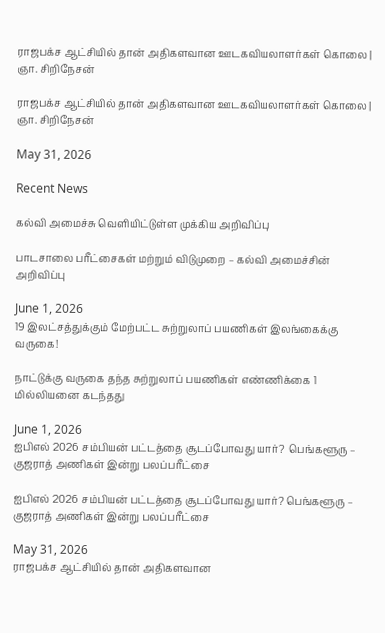ராஜபக்ச ஆட்சியில் தான் அதிகளவான ஊடகவியலாளர்கள் கொலை | ஞா. சிறிநேசன்

ராஜபக்ச ஆட்சியில் தான் அதிகளவான ஊடகவியலாளர்கள் கொலை | ஞா. சிறிநேசன்

May 31, 2026

Recent News

கல்வி அமைச்சு வெளியிட்டுள்ள முக்கிய அறிவிப்பு

பாடசாலை பரீட்சைகள் மற்றும் விடுமுறை – கல்வி அமைச்சின் அறிவிப்பு

June 1, 2026
19 இலட்சத்துக்கும் மேற்பட்ட சுற்றுலாப் பயணிகள் இலங்கைக்கு வருகை!

நாட்டுக்கு வருகை தந்த சுற்றுலாப் பயணிகள் எண்ணிக்கை 1 மில்லியனை கடந்தது

June 1, 2026
ஐபிஎல் 2026 சம்பியன் பட்டத்தை சூடப்போவது யார்?  பெங்களூரு – குஜராத் அணிகள் இன்று பலப்பரீட்சை

ஐபிஎல் 2026 சம்பியன் பட்டத்தை சூடப்போவது யார்? பெங்களூரு – குஜராத் அணிகள் இன்று பலப்பரீட்சை

May 31, 2026
ராஜபக்ச ஆட்சியில் தான் அதிகளவான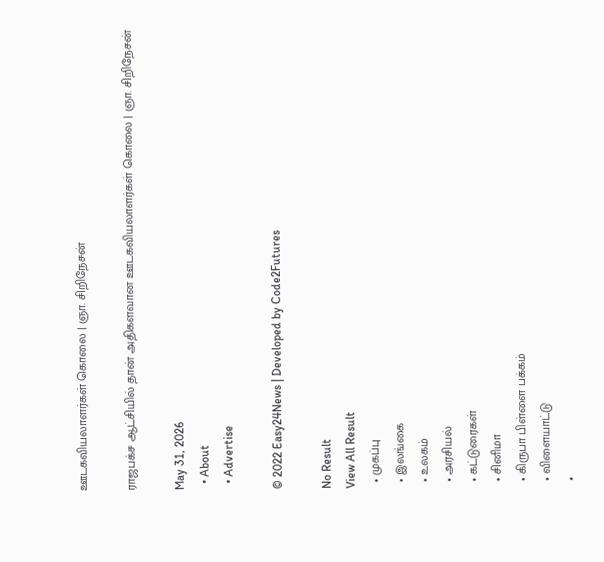ஊடகவியலாளர்கள் கொலை | ஞா. சிறிநேசன்

ராஜபக்ச ஆட்சியில் தான் அதிகளவான ஊடகவியலாளர்கள் கொலை | ஞா. சிறிநேசன்

May 31, 2026
  • About
  • Advertise

© 2022 Easy24News | Developed by Code2Futures

No Result
View All Result
  • முகப்பு
  • இலங்கை
  • உலகம்
  • அரசியல்
  • கட்டுரைகள்
  • சினிமா
  • கிருபா பிள்ளை பக்கம்
  • விளையாட்டு
  •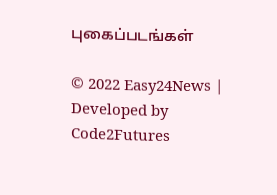புகைப்படங்கள்

© 2022 Easy24News | Developed by Code2Futures